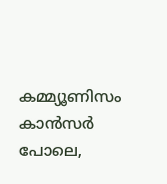കമ്മ്യൂണിസം കാൻസർ പോലെ,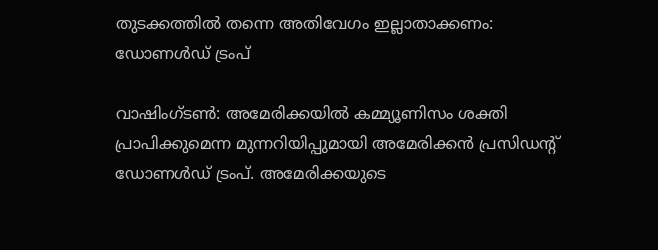തുടക്കത്തിൽ തന്നെ അതിവേഗം ഇല്ലാതാക്കണം: ഡോണൾഡ് ട്രംപ്

വാഷിംഗ്ടൺ: അമേരിക്കയിൽ കമ്മ്യൂണിസം ശക്തി പ്രാപിക്കുമെന്ന മുന്നറിയിപ്പുമായി അമേരിക്കൻ പ്രസിഡൻ്റ് ഡോണൾഡ് ട്രംപ്. അമേരിക്കയുടെ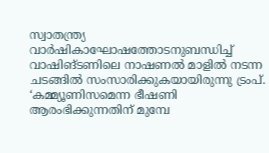സ്വാതന്ത്ര്യ വാർഷികാഘോഷത്തോടനുബന്ധിച്ച് വാഷിങ്ടണിലെ നാഷണൽ മാളിൽ നടന്ന ചടങ്ങിൽ സംസാരിക്കുകയായിരുന്നു ട്രംപ്. ‘കമ്മ്യൂണിസമെന്ന ഭീഷണി ആരംഭിക്കുന്നതിന് മുമ്പേ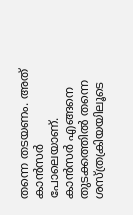തന്നെ തടയണം. അത് കാൻസർ പോലെയാണ്. കാൻസർ എങ്ങനെ തുടക്കത്തിൽ തന്നെ ശസ്ത്രക്രിയയിലൂടെ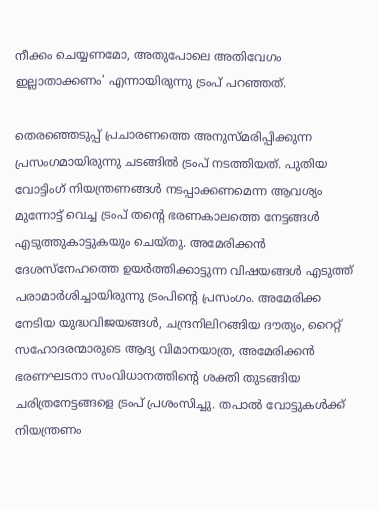നീക്കം ചെയ്യണമോ, അതുപോലെ അതിവേഗം ഇല്ലാതാക്കണം’ എന്നായിരുന്നു ട്രംപ് പറഞ്ഞത്.

തെരഞ്ഞെടുപ്പ് പ്രചാരണത്തെ അനുസ്മരിപ്പിക്കുന്ന പ്രസംഗമായിരുന്നു ചടങ്ങിൽ ട്രംപ് നടത്തിയത്. പുതിയ വോട്ടിംഗ് നിയന്ത്രണങ്ങൾ നടപ്പാക്കണമെന്ന ആവശ്യം മുന്നോട്ട് വെച്ച ട്രംപ് തന്റെ ഭരണകാലത്തെ നേട്ടങ്ങൾ എടുത്തുകാട്ടുകയും ചെയ്തു. അമേരിക്കൻ ദേശസ്നേഹത്തെ ഉയർത്തിക്കാട്ടുന്ന വിഷയങ്ങൾ എടുത്ത് പരാമാർശിച്ചായിരുന്നു ട്രംപിൻ്റെ പ്രസംഗം. അമേരിക്ക നേടിയ യുദ്ധവിജയങ്ങൾ, ചന്ദ്രനിലിറങ്ങിയ ദൗത്യം, റൈറ്റ് സഹോദരന്മാരുടെ ആദ്യ വിമാനയാത്ര, അമേരിക്കൻ ഭരണഘടനാ സംവിധാനത്തിന്റെ ശക്തി തുടങ്ങിയ ചരിത്രനേട്ടങ്ങളെ ട്രംപ് പ്രശംസിച്ചു. തപാൽ വോട്ടുകൾക്ക് നിയന്ത്രണം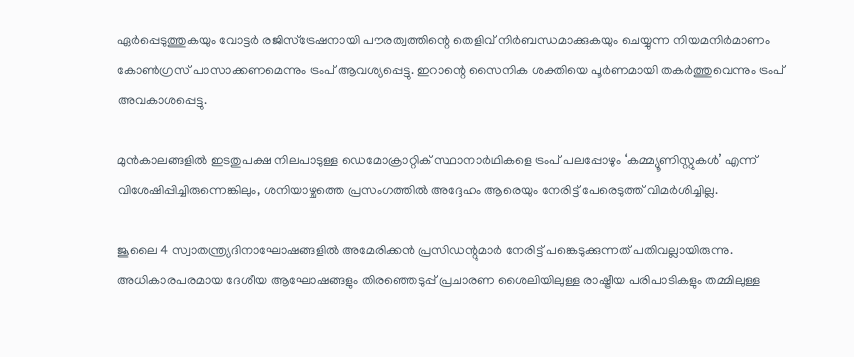ഏർപ്പെടുത്തുകയും വോട്ടർ രജിസ്ട്രേഷനായി പൗരത്വത്തിന്റെ തെളിവ് നിർബന്ധമാക്കുകയും ചെയ്യുന്ന നിയമനിർമാണം കോൺഗ്രസ് പാസാക്കണമെന്നും ട്രംപ് ആവശ്യപ്പെട്ടു. ഇറാന്റെ സൈനിക ശക്തിയെ പൂർണമായി തകർത്തുവെന്നും ട്രംപ് അവകാശപ്പെട്ടു.

മുൻകാലങ്ങളിൽ ഇടതുപക്ഷ നിലപാടുള്ള ഡെമോക്രാറ്റിക് സ്ഥാനാർഥികളെ ട്രംപ് പലപ്പോഴും ‘കമ്മ്യൂണിസ്റ്റുകൾ’ എന്ന് വിശേഷിപ്പിച്ചിരുന്നെങ്കിലും, ശനിയാഴ്ചത്തെ പ്രസംഗത്തിൽ അദ്ദേഹം ആരെയും നേരിട്ട് പേരെടുത്ത് വിമർശിച്ചില്ല.

ജൂലൈ 4 സ്വാതന്ത്ര്യദിനാഘോഷങ്ങളിൽ അമേരിക്കൻ പ്രസിഡന്റുമാർ നേരിട്ട് പങ്കെടുക്കുന്നത് പതിവല്ലായിരുന്നു. അധികാരപരമായ ദേശീയ ആഘോഷങ്ങളും തിരഞ്ഞെടുപ്പ് പ്രചാരണ ശൈലിയിലുള്ള രാഷ്ട്രീയ പരിപാടികളും തമ്മിലുള്ള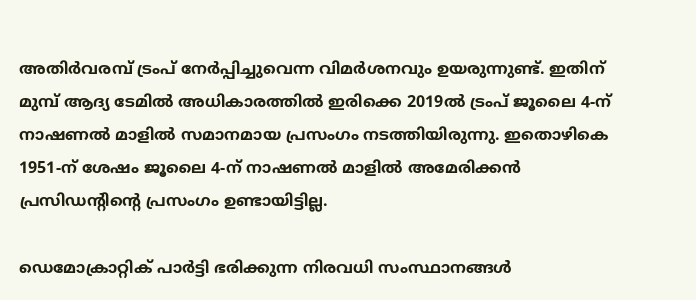അതിർവരമ്പ് ട്രംപ് നേർപ്പിച്ചുവെന്ന വിമർശനവും ഉയരുന്നുണ്ട്. ഇതിന് മുമ്പ് ആദ്യ ടേമിൽ അധികാരത്തിൽ ഇരിക്കെ 2019ൽ ട്രംപ് ജൂലൈ 4-ന് നാഷണൽ മാളിൽ സമാനമായ പ്രസംഗം നടത്തിയിരുന്നു. ഇതൊഴികെ 1951-ന് ശേഷം ജൂലൈ 4-ന് നാഷണൽ മാളിൽ അമേരിക്കൻ പ്രസിഡന്റിന്റെ പ്രസംഗം ഉണ്ടായിട്ടില്ല.

ഡെമോക്രാറ്റിക് പാർട്ടി ഭരിക്കുന്ന നിരവധി സംസ്ഥാനങ്ങൾ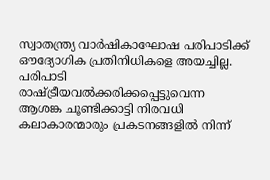സ്വാതന്ത്ര്യ വാർഷികാഘോഷ പരിപാടിക്ക് ഔദ്യോഗിക പ്രതിനിധികളെ അയച്ചില്ല. പരിപാടി രാഷ്ട്രീയവൽക്കരിക്കപ്പെട്ടുവെന്ന ആശങ്ക ചൂണ്ടിക്കാട്ടി നിരവധി കലാകാരന്മാരും പ്രകടനങ്ങളിൽ നിന്ന്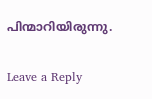പിന്മാറിയിരുന്നു.

Leave a Reply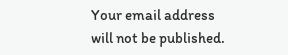Your email address will not be published.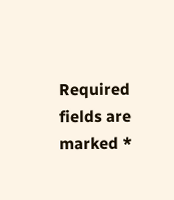Required fields are marked *